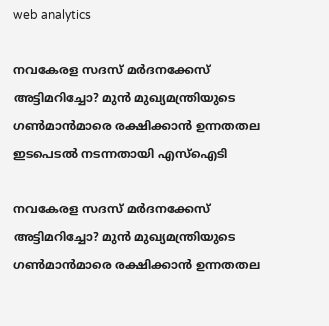web analytics

നവകേരള സദസ് മർദനക്കേസ് അട്ടിമറിച്ചോ? മുൻ മുഖ്യമന്ത്രിയുടെ ഗൺമാൻമാരെ രക്ഷിക്കാൻ ഉന്നതതല ഇടപെടൽ നടന്നതായി എസ്‌ഐടി

നവകേരള സദസ് മർദനക്കേസ് അട്ടിമറിച്ചോ? മുൻ മുഖ്യമന്ത്രിയുടെ ഗൺമാൻമാരെ രക്ഷിക്കാൻ ഉന്നതതല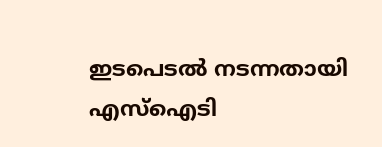ഇടപെടൽ നടന്നതായി എസ്‌ഐടി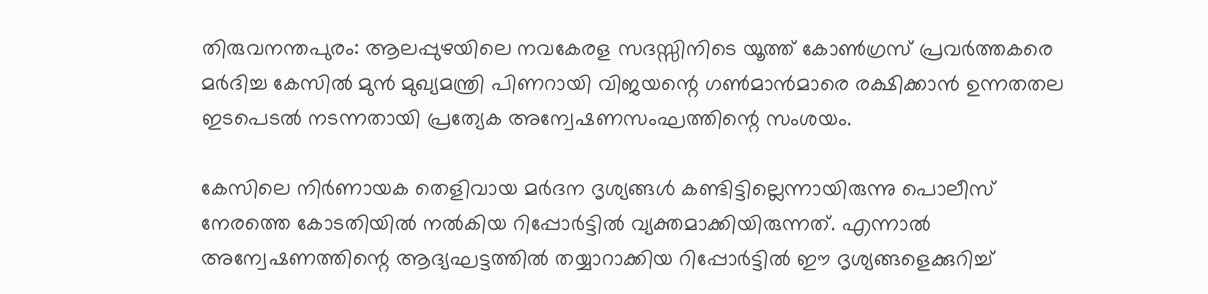തിരുവനന്തപുരം: ആലപ്പുഴയിലെ നവകേരള സദസ്സിനിടെ യൂത്ത് കോൺഗ്രസ് പ്രവർത്തകരെ മർദിച്ച കേസിൽ മുൻ മുഖ്യമന്ത്രി പിണറായി വിജയന്റെ ഗൺമാൻമാരെ രക്ഷിക്കാൻ ഉന്നതതല ഇടപെടൽ നടന്നതായി പ്രത്യേക അന്വേഷണസംഘത്തിന്റെ സംശയം.

കേസിലെ നിർണായക തെളിവായ മർദന ദൃശ്യങ്ങൾ കണ്ടിട്ടില്ലെന്നായിരുന്നു പൊലീസ് നേരത്തെ കോടതിയിൽ നൽകിയ റിപ്പോർട്ടിൽ വ്യക്തമാക്കിയിരുന്നത്. എന്നാൽ അന്വേഷണത്തിന്റെ ആദ്യഘട്ടത്തിൽ തയ്യാറാക്കിയ റിപ്പോർട്ടിൽ ഈ ദൃശ്യങ്ങളെക്കുറിച്ച്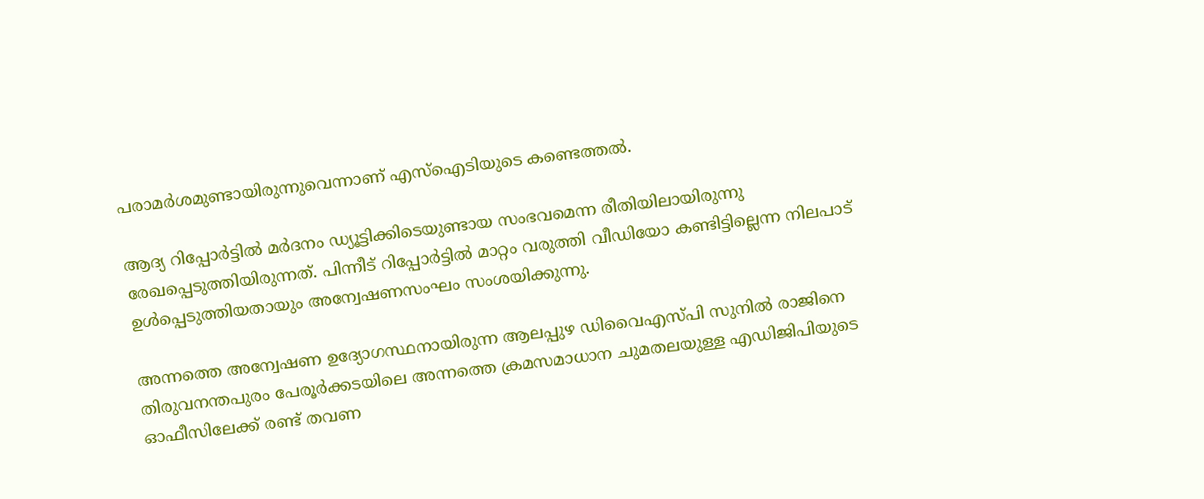പരാമർശമുണ്ടായിരുന്നുവെന്നാണ് എസ്‌ഐടിയുടെ കണ്ടെത്തൽ.

ആദ്യ റിപ്പോർട്ടിൽ മർദനം ഡ്യൂട്ടിക്കിടെയുണ്ടായ സംഭവമെന്ന രീതിയിലായിരുന്നു രേഖപ്പെടുത്തിയിരുന്നത്. പിന്നീട് റിപ്പോർട്ടിൽ മാറ്റം വരുത്തി വീഡിയോ കണ്ടിട്ടില്ലെന്ന നിലപാട് ഉൾപ്പെടുത്തിയതായും അന്വേഷണസംഘം സംശയിക്കുന്നു.

അന്നത്തെ അന്വേഷണ ഉദ്യോഗസ്ഥനായിരുന്ന ആലപ്പുഴ ഡിവൈഎസ്പി സുനിൽ രാജിനെ തിരുവനന്തപുരം പേരൂർക്കടയിലെ അന്നത്തെ ക്രമസമാധാന ചുമതലയുള്ള എഡിജിപിയുടെ ഓഫീസിലേക്ക് രണ്ട് തവണ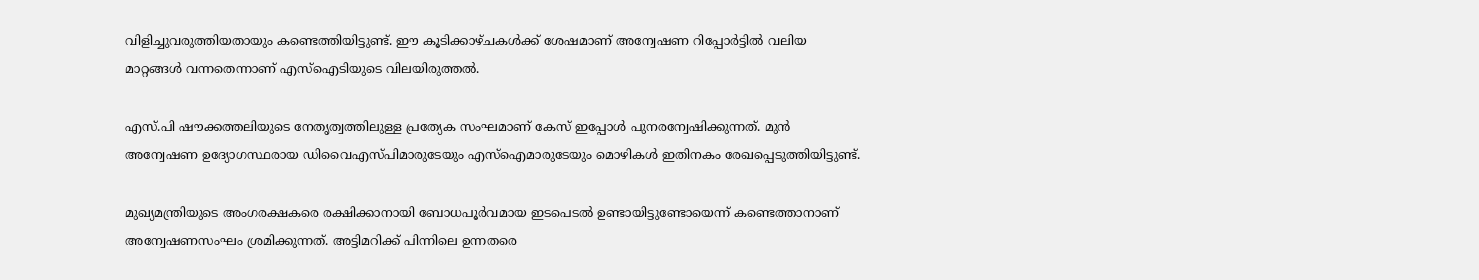വിളിച്ചുവരുത്തിയതായും കണ്ടെത്തിയിട്ടുണ്ട്. ഈ കൂടിക്കാഴ്ചകൾക്ക് ശേഷമാണ് അന്വേഷണ റിപ്പോർട്ടിൽ വലിയ മാറ്റങ്ങൾ വന്നതെന്നാണ് എസ്‌ഐടിയുടെ വിലയിരുത്തൽ.

എസ്.പി ഷൗക്കത്തലിയുടെ നേതൃത്വത്തിലുള്ള പ്രത്യേക സംഘമാണ് കേസ് ഇപ്പോൾ പുനരന്വേഷിക്കുന്നത്. മുൻ അന്വേഷണ ഉദ്യോഗസ്ഥരായ ഡിവൈഎസ്പിമാരുടേയും എസ്‌ഐമാരുടേയും മൊഴികൾ ഇതിനകം രേഖപ്പെടുത്തിയിട്ടുണ്ട്.

മുഖ്യമന്ത്രിയുടെ അംഗരക്ഷകരെ രക്ഷിക്കാനായി ബോധപൂർവമായ ഇടപെടൽ ഉണ്ടായിട്ടുണ്ടോയെന്ന് കണ്ടെത്താനാണ് അന്വേഷണസംഘം ശ്രമിക്കുന്നത്. അട്ടിമറിക്ക് പിന്നിലെ ഉന്നതരെ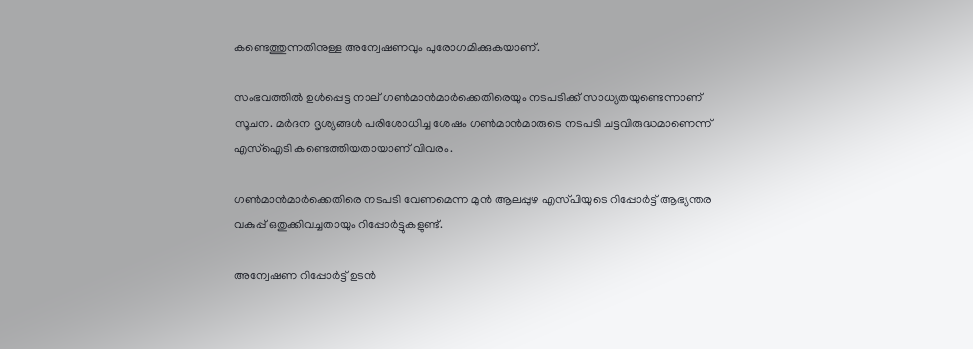കണ്ടെത്തുന്നതിനുള്ള അന്വേഷണവും പുരോഗമിക്കുകയാണ്.

സംഭവത്തിൽ ഉൾപ്പെട്ട നാല് ഗൺമാൻമാർക്കെതിരെയും നടപടിക്ക് സാധ്യതയുണ്ടെന്നാണ് സൂചന. മർദന ദൃശ്യങ്ങൾ പരിശോധിച്ച ശേഷം ഗൺമാൻമാരുടെ നടപടി ചട്ടവിരുദ്ധമാണെന്ന് എസ്‌ഐടി കണ്ടെത്തിയതായാണ് വിവരം.

ഗൺമാൻമാർക്കെതിരെ നടപടി വേണമെന്ന മുൻ ആലപ്പുഴ എസ്‌പിയുടെ റിപ്പോർട്ട് ആഭ്യന്തര വകുപ്പ് ഒതുക്കിവച്ചതായും റിപ്പോർട്ടുകളുണ്ട്.

അന്വേഷണ റിപ്പോർട്ട് ഉടൻ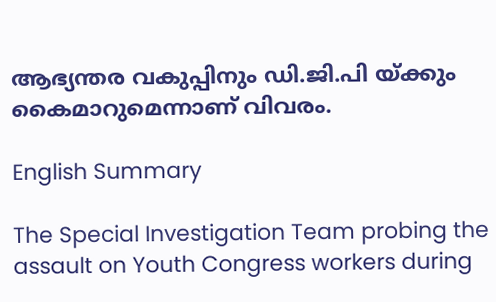ആഭ്യന്തര വകുപ്പിനും ഡി.ജി.പി യ്ക്കും കൈമാറുമെന്നാണ് വിവരം.

English Summary

The Special Investigation Team probing the assault on Youth Congress workers during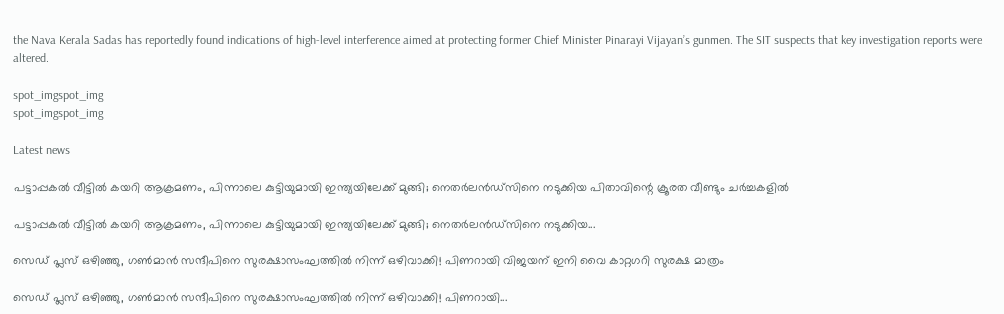the Nava Kerala Sadas has reportedly found indications of high-level interference aimed at protecting former Chief Minister Pinarayi Vijayan’s gunmen. The SIT suspects that key investigation reports were altered.

spot_imgspot_img
spot_imgspot_img

Latest news

പട്ടാപ്പകൽ വീട്ടിൽ കയറി ആക്രമണം, പിന്നാലെ കുട്ടിയുമായി ഇന്ത്യയിലേക്ക് മുങ്ങി; നെതർലൻഡ്സിനെ നടുക്കിയ പിതാവിന്റെ ക്രൂരത വീണ്ടും ചർച്ചകളിൽ

പട്ടാപ്പകൽ വീട്ടിൽ കയറി ആക്രമണം, പിന്നാലെ കുട്ടിയുമായി ഇന്ത്യയിലേക്ക് മുങ്ങി; നെതർലൻഡ്സിനെ നടുക്കിയ...

സെഡ് പ്ലസ് ഒഴിഞ്ഞു, ഗൺമാൻ സന്ദീപിനെ സുരക്ഷാസംഘത്തിൽ നിന്ന് ഒഴിവാക്കി! പിണറായി വിജയന് ഇനി വൈ കാറ്റഗറി സുരക്ഷ മാത്രം

സെഡ് പ്ലസ് ഒഴിഞ്ഞു, ഗൺമാൻ സന്ദീപിനെ സുരക്ഷാസംഘത്തിൽ നിന്ന് ഒഴിവാക്കി! പിണറായി...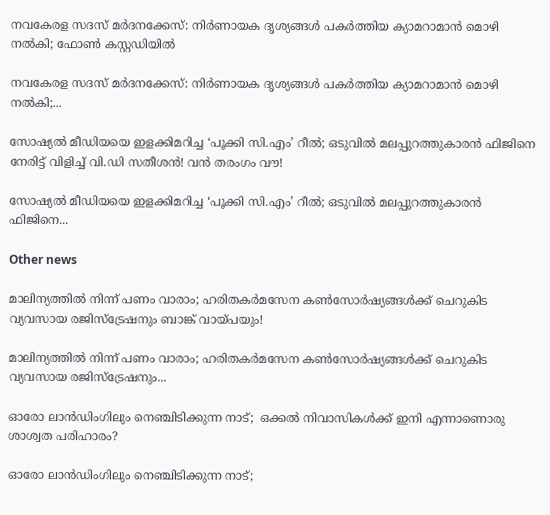നവകേരള സദസ് മർദനക്കേസ്: നിർണായക ദൃശ്യങ്ങൾ പകർത്തിയ ക്യാമറാമാൻ മൊഴി നൽകി; ഫോൺ കസ്റ്റഡിയിൽ

നവകേരള സദസ് മർദനക്കേസ്: നിർണായക ദൃശ്യങ്ങൾ പകർത്തിയ ക്യാമറാമാൻ മൊഴി നൽകി;...

സോഷ്യൽ മീഡിയയെ ഇളക്കിമറിച്ച ‘പൂക്കി സി.എം’ റീൽ; ഒടുവിൽ മലപ്പുറത്തുകാരൻ ഫിജിനെ നേരിട്ട് വിളിച്ച് വി.ഡി സതീശൻ! വൻ തരംഗം വൗ!

സോഷ്യൽ മീഡിയയെ ഇളക്കിമറിച്ച ‘പൂക്കി സി.എം’ റീൽ; ഒടുവിൽ മലപ്പുറത്തുകാരൻ ഫിജിനെ...

Other news

മാലിന്യത്തിൽ നിന്ന് പണം വാരാം; ഹരിതകർമസേന കൺസോർഷ്യങ്ങൾക്ക് ചെറുകിട വ്യവസായ രജിസ്ട്രേഷനും ബാങ്ക് വായ്പയും!

മാലിന്യത്തിൽ നിന്ന് പണം വാരാം; ഹരിതകർമസേന കൺസോർഷ്യങ്ങൾക്ക് ചെറുകിട വ്യവസായ രജിസ്ട്രേഷനും...

ഓരോ ലാൻഡിംഗിലും നെഞ്ചിടിക്കുന്ന നാട്;  ഒക്കൽ നിവാസികൾക്ക് ഇനി എന്നാണൊരു ശാശ്വത പരിഹാരം?

ഓരോ ലാൻഡിംഗിലും നെഞ്ചിടിക്കുന്ന നാട്;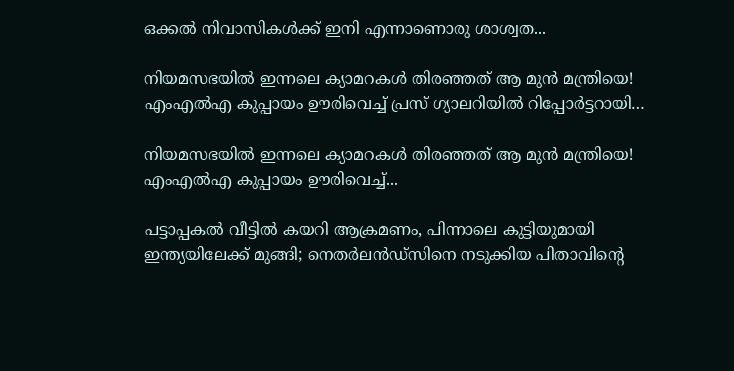ഒക്കൽ നിവാസികൾക്ക് ഇനി എന്നാണൊരു ശാശ്വത...

നിയമസഭയിൽ ഇന്നലെ ക്യാമറകൾ തിരഞ്ഞത് ആ മുൻ മന്ത്രിയെ! എംഎൽഎ കുപ്പായം ഊരിവെച്ച് പ്രസ് ഗ്യാലറിയിൽ റിപ്പോർട്ടറായി…

നിയമസഭയിൽ ഇന്നലെ ക്യാമറകൾ തിരഞ്ഞത് ആ മുൻ മന്ത്രിയെ! എംഎൽഎ കുപ്പായം ഊരിവെച്ച്...

പട്ടാപ്പകൽ വീട്ടിൽ കയറി ആക്രമണം, പിന്നാലെ കുട്ടിയുമായി ഇന്ത്യയിലേക്ക് മുങ്ങി; നെതർലൻഡ്സിനെ നടുക്കിയ പിതാവിന്റെ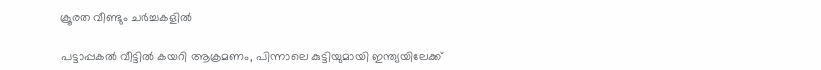ക്രൂരത വീണ്ടും ചർച്ചകളിൽ

പട്ടാപ്പകൽ വീട്ടിൽ കയറി ആക്രമണം, പിന്നാലെ കുട്ടിയുമായി ഇന്ത്യയിലേക്ക്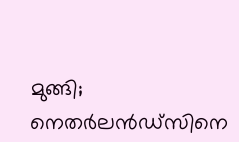മുങ്ങി; നെതർലൻഡ്സിനെ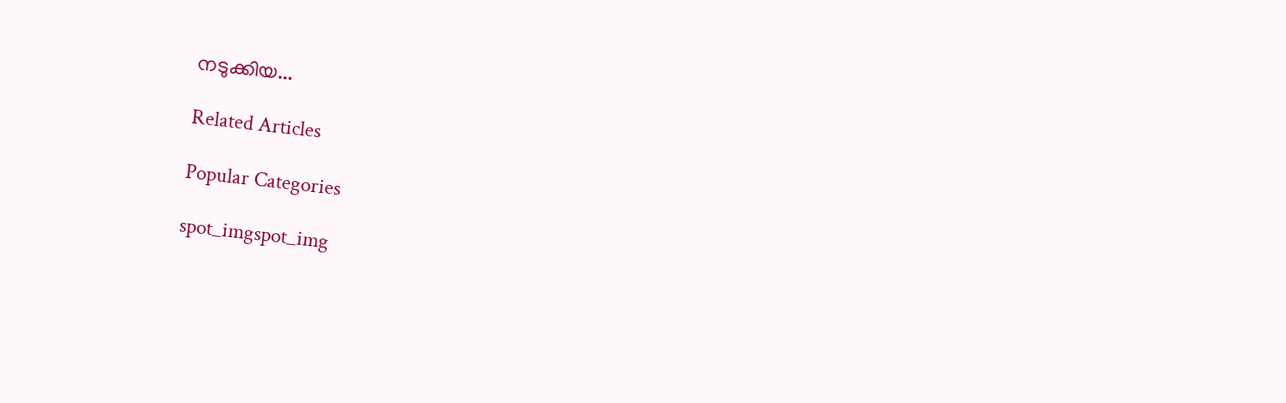നടുക്കിയ...

Related Articles

Popular Categories

spot_imgspot_img